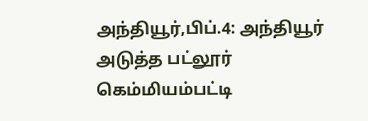அந்தியூர்,பிப்.4: அந்தியூர் அடுத்த பட்லூர் கெம்மியம்பட்டி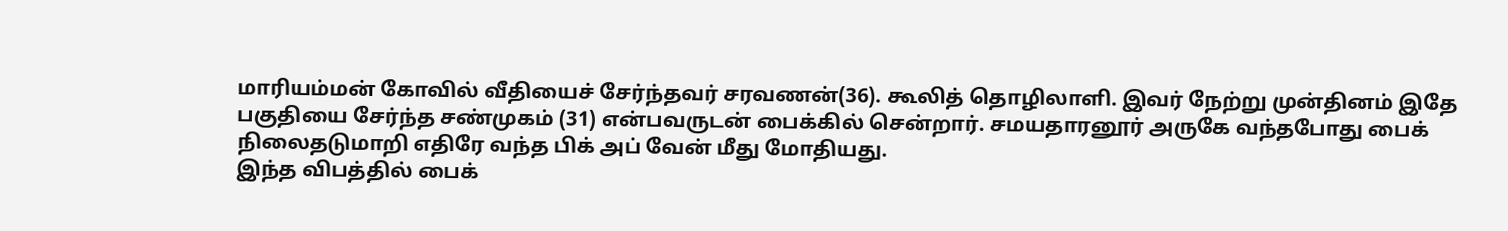மாரியம்மன் கோவில் வீதியைச் சேர்ந்தவர் சரவணன்(36). கூலித் தொழிலாளி. இவர் நேற்று முன்தினம் இதே பகுதியை சேர்ந்த சண்முகம் (31) என்பவருடன் பைக்கில் சென்றார். சமயதாரனூர் அருகே வந்தபோது பைக் நிலைதடுமாறி எதிரே வந்த பிக் அப் வேன் மீது மோதியது.
இந்த விபத்தில் பைக்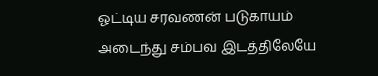ஓட்டிய சரவணன் படுகாயம் அடைந்து சம்பவ இடத்திலேயே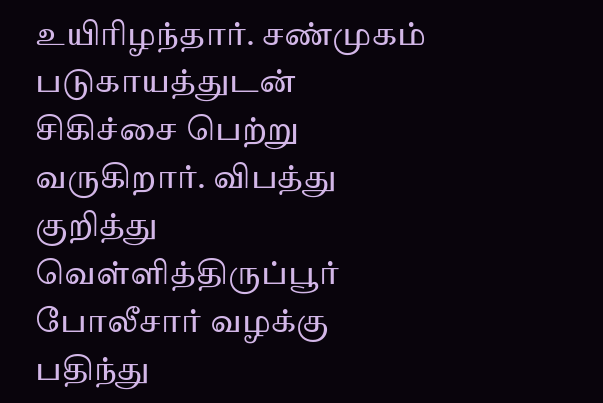உயிரிழந்தார். சண்முகம் படுகாயத்துடன் சிகிச்சை பெற்று வருகிறார். விபத்து குறித்து வெள்ளித்திருப்பூர் போலீசார் வழக்கு பதிந்து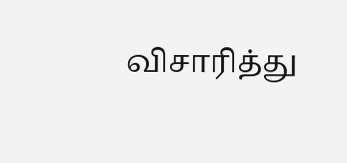விசாரித்து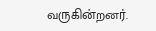வருகின்றனர்.